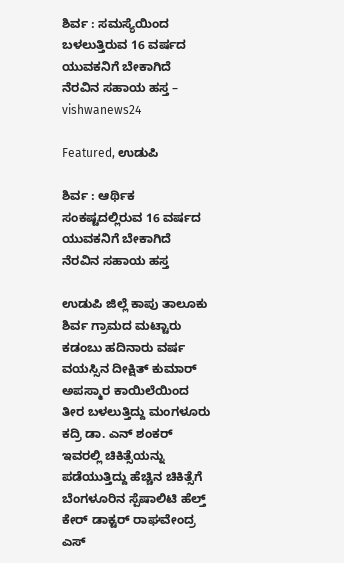ಶಿರ್ವ : ಸಮಸ್ಯೆಯಿಂದ ಬಳಲುತ್ತಿರುವ 16 ವರ್ಷದ ಯುವಕನಿಗೆ ಬೇಕಾಗಿದೆ ನೆರವಿನ ಸಹಾಯ ಹಸ್ತ – vishwanews24

Featured, ಉಡುಪಿ

ಶಿರ್ವ : ಆರ್ಥಿಕ ಸಂಕಷ್ಟದಲ್ಲಿರುವ 16 ವರ್ಷದ ಯುವಕನಿಗೆ ಬೇಕಾಗಿದೆ ನೆರವಿನ ಸಹಾಯ ಹಸ್ತ

ಉಡುಪಿ ಜಿಲ್ಲೆ ಕಾಪು ತಾಲೂಕು ಶಿರ್ವ ಗ್ರಾಮದ ಮಟ್ಟಾರು ಕಡಂಬು ಹದಿನಾರು ವರ್ಷ ವಯಸ್ಸಿನ ದೀಕ್ಷಿತ್ ಕುಮಾರ್ ಅಪಸ್ಮಾರ ಕಾಯಿಲೆಯಿಂದ ತೀರ ಬಳಲುತ್ತಿದ್ದು ಮಂಗಳೂರು ಕದ್ರಿ ಡಾ. ಎನ್ ಶಂಕರ್ ಇವರಲ್ಲಿ ಚಿಕಿತ್ಸೆಯನ್ನು ಪಡೆಯುತ್ತಿದ್ದು ಹೆಚ್ಚಿನ ಚಿಕಿತ್ಸೆಗೆ ಬೆಂಗಳೂರಿನ ಸ್ಪೆಷಾಲಿಟಿ ಹೆಲ್ತ್ ಕೇರ್ ಡಾಕ್ಟರ್ ರಾಘವೇಂದ್ರ ಎಸ್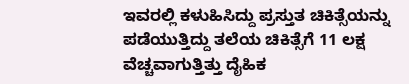ಇವರಲ್ಲಿ ಕಳುಹಿಸಿದ್ದು ಪ್ರಸ್ತುತ ಚಿಕಿತ್ಸೆಯನ್ನು ಪಡೆಯುತ್ತಿದ್ದು ತಲೆಯ ಚಿಕಿತ್ಸೆಗೆ 11 ಲಕ್ಷ ವೆಚ್ಚವಾಗುತ್ತಿತ್ತು ದೈಹಿಕ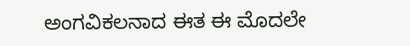ಅಂಗವಿಕಲನಾದ ಈತ ಈ ಮೊದಲೇ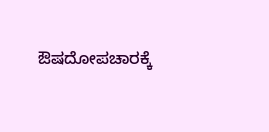ಔಷದೋಪಚಾರಕ್ಕೆ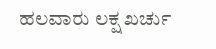ಹಲವಾರು ಲಕ್ಷ ಖರ್ಚು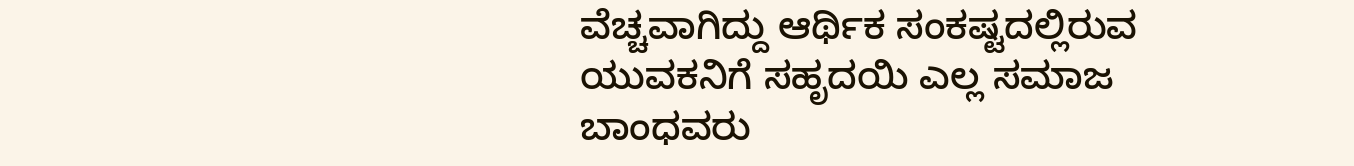ವೆಚ್ಚವಾಗಿದ್ದು ಆರ್ಥಿಕ ಸಂಕಷ್ಟದಲ್ಲಿರುವ ಯುವಕನಿಗೆ ಸಹೃದಯಿ ಎಲ್ಲ ಸಮಾಜ ಬಾಂಧವರು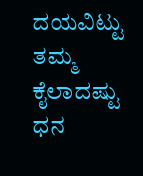ದಯವಿಟ್ಟು ತಮ್ಮ ಕೈಲಾದಷ್ಟು ಧನ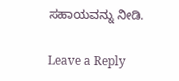ಸಹಾಯವನ್ನು ನೀಡಿ.

Leave a Reply